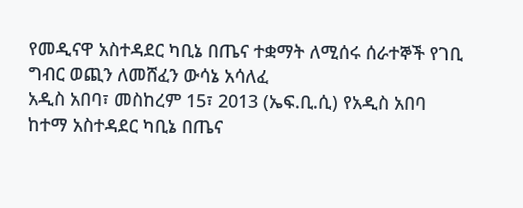የመዲናዋ አስተዳደር ካቢኔ በጤና ተቋማት ለሚሰሩ ሰራተኞች የገቢ ግብር ወጪን ለመሸፈን ውሳኔ አሳለፈ
አዲስ አበባ፣ መስከረም 15፣ 2013 (ኤፍ.ቢ.ሲ) የአዲስ አበባ ከተማ አስተዳደር ካቢኔ በጤና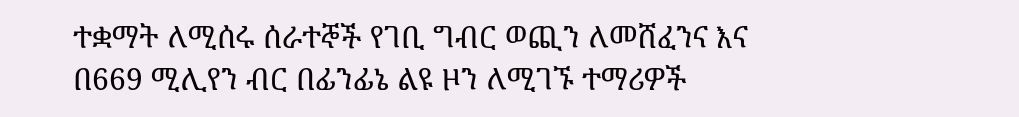ተቋማት ለሚሰሩ ሰራተኞች የገቢ ግብር ወጪን ለመሸፈንና እና በ669 ሚሊየን ብር በፊንፊኔ ልዩ ዞን ለሚገኙ ተማሪዎች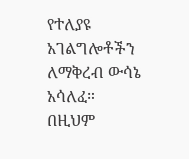የተለያዩ አገልግሎቶችን ለማቅረብ ውሳኔ አሳለፈ።
በዚህም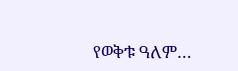የወቅቱ ዓለም…